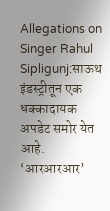Allegations on Singer Rahul Sipligunj:साऊथ इंडस्ट्रीतून एक धक्कादायक अपडेट समोर येत आहे. ‘आरआरआर’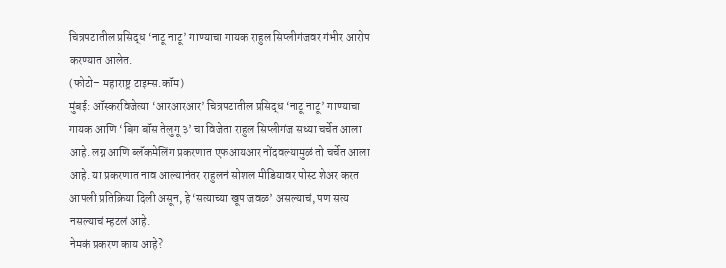चित्रपटातील प्रसिद्ध ‘नाटू नाटू’ गाण्याचा गायक राहुल सिप्लीगंजवर गंभीर आरोप करण्यात आलेत.
(फोटो– महाराष्ट्र टाइम्स.कॉम)
मुंबई: ऑस्करविजेत्या ‘आरआरआर’ चित्रपटातील प्रसिद्ध ‘नाटू नाटू’ गाण्याचा गायक आणि ‘बिग बॉस तेलुगू ३’ चा विजेता राहुल सिप्लीगंज सध्या चर्चेत आला आहे. लग्न आणि ब्लॅकमेलिंग प्रकरणात एफआयआर नोंदवल्यामुळं तो चर्चेत आला आहे. या प्रकरणात नाव आल्यानंतर राहुलनं सोशल मीडियावर पोस्ट शेअर करत आपली प्रतिक्रिया दिली असून, हे ‘सत्याच्या खूप जवळ’ असल्याचं, पण सत्य नसल्याचं म्हटलं आहे.
नेमकं प्रकरण काय आहे?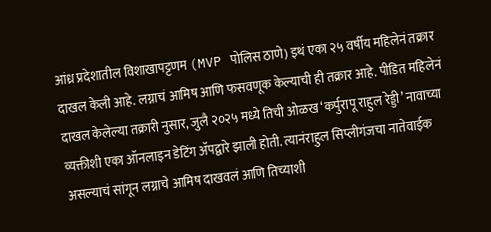आंध्र प्रदेशातील विशाखापट्टणम (MVP पोलिस ठाणे) इथं एका २५ वर्षीय महिलेनं तक्रार दाखल केली आहे. लग्नाचं आमिष आणि फसवणूक केल्याची ही तक्रार आहे. पीडित महिलेनं दाखल केलेल्या तक्रारी नुसार, जुलै २०२५ मध्ये तिची ओळख ‘कर्पुरापू राहुल रेड्डी’ नावाच्या व्यक्तीशी एका ऑनलाइन डेटिंग ॲपद्वारे झाली होती. त्यानंराहुल सिप्लीगंजचा नातेवाईक असल्याचं सांगून लग्नाचे आमिष दाखवलं आणि तिच्याशी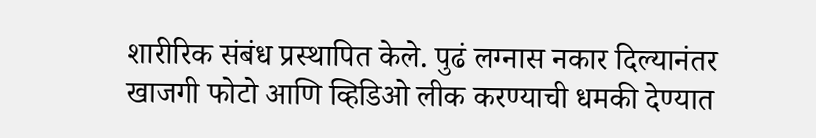शारीरिक संबंध प्रस्थापित केले. पुढं लग्नास नकार दिल्यानंतर खाजगी फोटो आणि व्हिडिओ लीक करण्याची धमकी देण्यात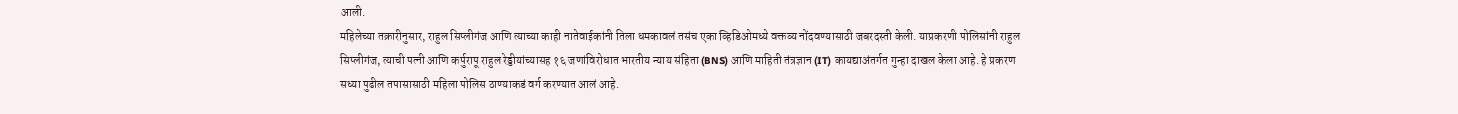आली.
महिलेच्या तक्रारीनुसार, राहुल सिप्लीगंज आणि त्याच्या काही नातेवाईकांनी तिला धमकावलं तसंच एका व्हिडिओमध्ये वक्तव्य नोंदवण्यासाठी जबरदस्ती केली. याप्रकरणी पोलिसांनी राहुल सिप्लीगंज, त्याची पत्नी आणि कर्पुरापू राहुल रेड्डीयांच्यासह १६ जणांविरोधात भारतीय न्याय संहिता (BNS) आणि माहिती तंत्रज्ञान (IT) कायद्याअंतर्गत गुन्हा दाखल केला आहे. हे प्रकरण सध्या पुढील तपासासाठी महिला पोलिस ठाण्याकडं वर्ग करण्यात आलं आहे.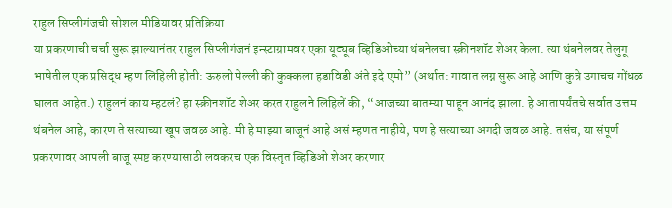राहुल सिप्लीगंजची सोशल मीडियावर प्रतिक्रिया
या प्रकरणाची चर्चा सुरू झाल्यानंतर राहुल सिप्लीगंजनं इन्स्टाग्रामवर एका यूट्यूब व्हिडिओच्या थंबनेलचा स्क्रीनशॉट शेअर केला. त्या थंबनेलवर तेलुगू भाषेतील एक प्रसिद्ध म्हण लिहिली होती: ऊरुलो पेल्ली की कुक्कला हडाविडी अंते इदे एमो” (अर्थात: गावात लग्न सुरू आहे आणि कुत्रे उगाचच गोंधळ घालत आहेत.) राहुलनं काय म्हटलं? हा स्क्रीनशॉट शेअर करत राहुलने लिहिलें की, “आजच्या बातम्या पाहून आनंद झाला. हे आतापर्यंतचे सर्वात उत्तम थंबनेल आहे, कारण ते सत्याच्या खूप जवळ आहे. मी हे माझ्या बाजूनं आहे असं म्हणत नाहीये, पण हे सत्याच्या अगदी जवळ आहे. तसंच, या संपूर्ण प्रकरणावर आपली बाजू स्पष्ट करण्यासाठी लवकरच एक विस्तृत व्हिडिओ शेअर करणार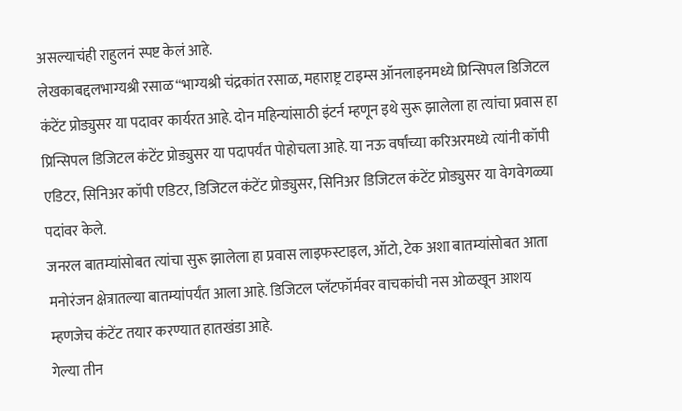असल्याचंही राहुलनं स्पष्ट केलं आहे.
लेखकाबद्दलभाग्यश्री रसाळ“भाग्यश्री चंद्रकांत रसाळ, महाराष्ट्र टाइम्स ऑनलाइनमध्ये प्रिन्सिपल डिजिटल कंटेंट प्रोड्युसर या पदावर कार्यरत आहे. दोन महिन्यांसाठी इंटर्न म्हणून इथे सुरू झालेला हा त्यांचा प्रवास हा प्रिन्सिपल डिजिटल कंटेंट प्रोड्युसर या पदापर्यंत पोहोचला आहे. या नऊ वर्षांच्या करिअरमध्ये त्यांनी कॉपी एडिटर, सिनिअर कॉपी एडिटर, डिजिटल कंटेंट प्रोड्युसर, सिनिअर डिजिटल कंटेंट प्रोड्युसर या वेगवेगळ्या पदांवर केले.
जनरल बातम्यांसोबत त्यांचा सुरू झालेला हा प्रवास लाइफस्टाइल, ऑटो, टेक अशा बातम्यांसोबत आता मनोरंजन क्षेत्रातल्या बातम्यांपर्यंत आला आहे. डिजिटल प्लॅटफॉर्मवर वाचकांची नस ओळखून आशय म्हणजेच कंटेंट तयार करण्यात हातखंडा आहे.
गेल्या तीन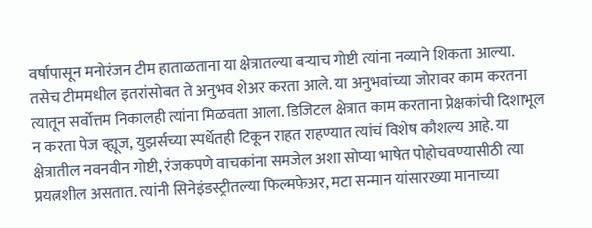वर्षापासून मनोरंजन टीम हाताळताना या क्षेत्रातल्या बऱ्याच गोष्टी त्यांना नव्याने शिकता आल्या. तसेच टीममधील इतरांसोबत ते अनुभव शेअर करता आले. या अनुभवांच्या जोरावर काम करतना त्यातून सर्वोत्तम निकालही त्यांना मिळवता आला. डिजिटल क्षेत्रात काम करताना प्रेक्षकांची दिशाभूल न करता पेज व्ह्यूज, युझर्सच्या स्पर्धेतही टिकून राहत राहण्यात त्यांचं विशेष कौशल्य आहे. या क्षेत्रातील नवनवीन गोष्टी, रंजकपणे वाचकांना समजेल अशा सोप्या भाषेत पोहोचवण्यासीठी त्या प्रयत्नशील असतात. त्यांनी सिनेइंडस्ट्रीतल्या फिल्मफेअर, मटा सन्मान यांसारख्या मानाच्या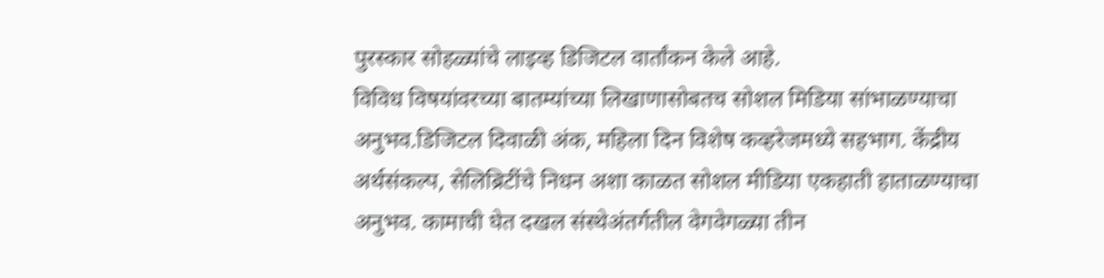पुरस्कार सोहळ्यांचे लाइव्ह डिजिटल वार्तांकन केले आहे.
विविध विषयांवरच्या बातम्यांच्या लिखाणासोबतच सोशल मिडिया सांभाळण्याचा अनुभव.डिजिटल दिवाळी अंक, महिला दिन विशेष कव्हरेजमध्ये सहभाग. केंद्रीय अर्थसंकल्प, सेलिब्रिटींचे निधन अशा काळत सोशल मीडिया एकहाती हाताळण्याचा अनुभव. कामाची घेत दखल संस्थेअंतर्गतील वेगवेगळ्या तीन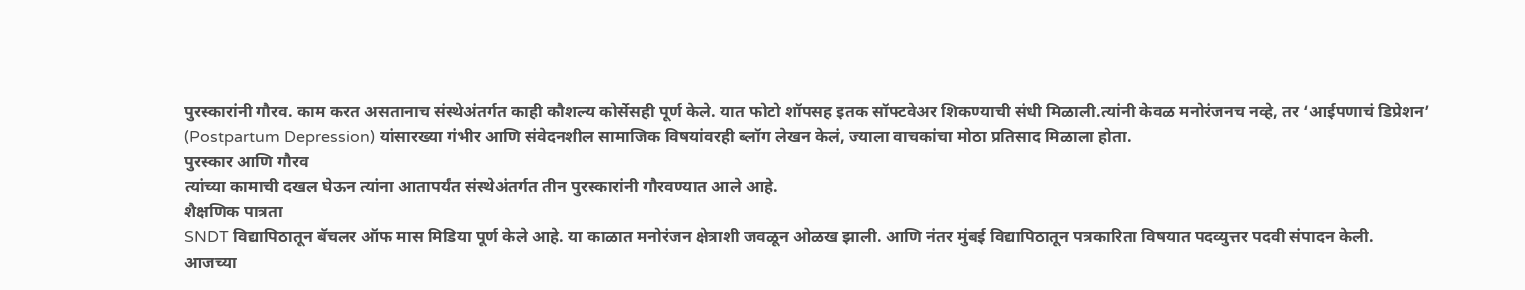पुरस्कारांनी गौरव. काम करत असतानाच संस्थेअंतर्गत काही कौशल्य कोर्सेसही पूर्ण केले. यात फोटो शॉपसह इतक सॉफ्टवेअर शिकण्याची संधी मिळाली.त्यांनी केवळ मनोरंजनच नव्हे, तर ‘आईपणाचं डिप्रेशन’ (Postpartum Depression) यांसारख्या गंभीर आणि संवेदनशील सामाजिक विषयांवरही ब्लॉग लेखन केलं, ज्याला वाचकांचा मोठा प्रतिसाद मिळाला होता.
पुरस्कार आणि गौरव
त्यांच्या कामाची दखल घेऊन त्यांना आतापर्यंत संस्थेअंतर्गत तीन पुरस्कारांनी गौरवण्यात आले आहे.
शैक्षणिक पात्रता
SNDT विद्यापिठातून बॅचलर ऑफ मास मिडिया पूर्ण केले आहे. या काळात मनोरंजन क्षेत्राशी जवळून ओळख झाली. आणि नंतर मुंबई विद्यापिठातून पत्रकारिता विषयात पदव्युत्तर पदवी संपादन केली.
आजच्या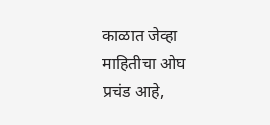काळात जेव्हा माहितीचा ओघ प्रचंड आहे,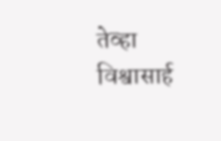तेव्हा विश्वासार्ह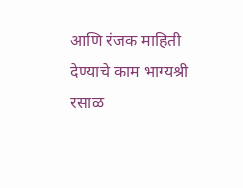आणि रंजक माहिती देण्याचे काम भाग्यश्री रसाळ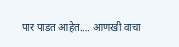पार पाडत आहेत.… आणखी वाचा